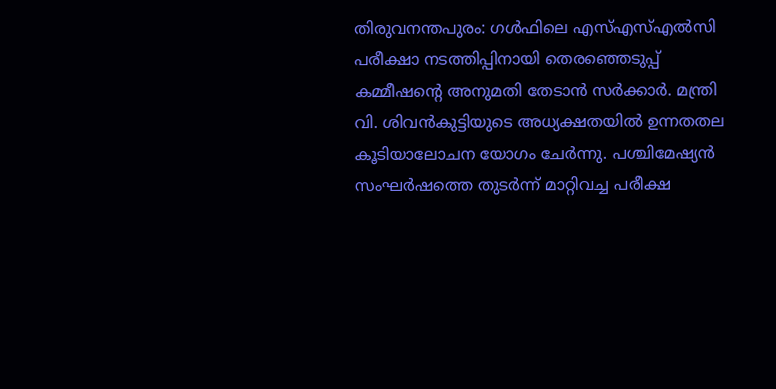തിരുവനന്തപുരം: ഗൾഫിലെ എസ്എസ്എൽസി പരീക്ഷാ നടത്തിപ്പിനായി തെരഞ്ഞെടുപ്പ് കമ്മീഷന്റെ അനുമതി തേടാൻ സർക്കാർ. മന്ത്രി വി. ശിവൻകുട്ടിയുടെ അധ്യക്ഷതയിൽ ഉന്നതതല കൂടിയാലോചന യോഗം ചേർന്നു. പശ്ചിമേഷ്യൻ സംഘർഷത്തെ തുടർന്ന് മാറ്റിവച്ച പരീക്ഷ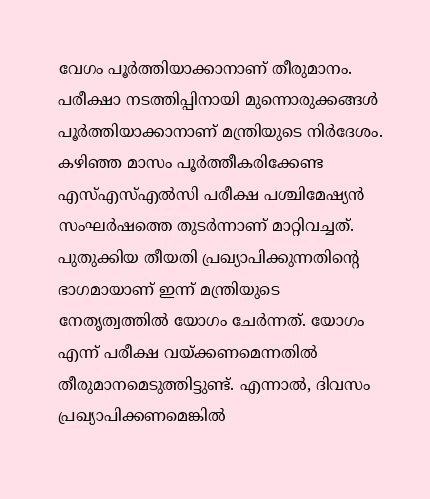വേഗം പൂർത്തിയാക്കാനാണ് തീരുമാനം. പരീക്ഷാ നടത്തിപ്പിനായി മുന്നൊരുക്കങ്ങൾ പൂർത്തിയാക്കാനാണ് മന്ത്രിയുടെ നിർദേശം.
കഴിഞ്ഞ മാസം പൂർത്തീകരിക്കേണ്ട എസ്എസ്എൽസി പരീക്ഷ പശ്ചിമേഷ്യൻ സംഘർഷത്തെ തുടർന്നാണ് മാറ്റിവച്ചത്. പുതുക്കിയ തീയതി പ്രഖ്യാപിക്കുന്നതിൻ്റെ ഭാഗമായാണ് ഇന്ന് മന്ത്രിയുടെ നേതൃത്വത്തിൽ യോഗം ചേർന്നത്. യോഗം എന്ന് പരീക്ഷ വയ്ക്കണമെന്നതിൽ തീരുമാനമെടുത്തിട്ടുണ്ട്. എന്നാൽ, ദിവസം പ്രഖ്യാപിക്കണമെങ്കിൽ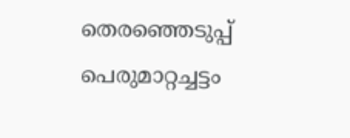തെരഞ്ഞെടുപ്പ് പെരുമാറ്റച്ചട്ടം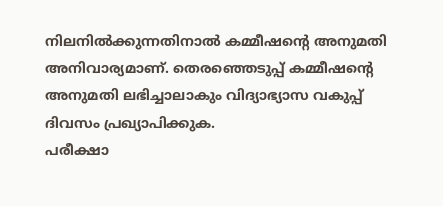നിലനിൽക്കുന്നതിനാൽ കമ്മീഷന്റെ അനുമതി അനിവാര്യമാണ്. തെരഞ്ഞെടുപ്പ് കമ്മീഷൻ്റെ അനുമതി ലഭിച്ചാലാകും വിദ്യാഭ്യാസ വകുപ്പ് ദിവസം പ്രഖ്യാപിക്കുക.
പരീക്ഷാ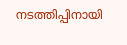നടത്തിപ്പിനായി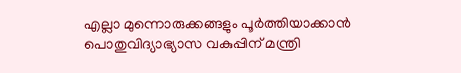എല്ലാ മുന്നൊരുക്കങ്ങളും പൂർത്തിയാക്കാൻ പൊതുവിദ്യാഭ്യാസ വകുപ്പിന് മന്ത്രി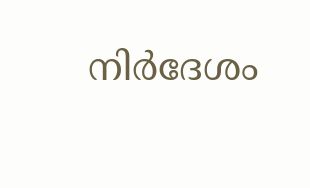നിർദേശം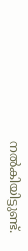നൽകിയിട്ടുണ്ട്.